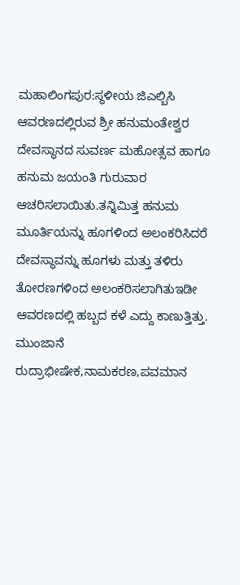ಮಹಾಲಿಂಗಪುರ:ಸ್ಥಳೀಯ ಜಿಎಲ್ಬಿಸಿ ಆವರಣದಲ್ಲಿರುವ ಶ್ರೀ ಹನುಮಂತೇಶ್ವರ ದೇವಸ್ಥಾನದ ಸುವರ್ಣ ಮಹೋತ್ಸವ ಹಾಗೂ ಹನುಮ ಜಯಂತಿ ಗುರುವಾರ ಆಚರಿಸಲಾಯಿತು.ತನ್ನಿಮಿತ್ತ ಹನುಮ ಮೂರ್ತಿಯನ್ನು ಹೂಗಳಿಂದ ಅಲಂಕರಿಸಿದರೆ ದೇವಸ್ಥಾವನ್ನು ಹೂಗಳು ಮತ್ತು ತಳಿರು ತೋರಣಗಳಿಂದ ಅಲಂಕರಿಸಲಾಗಿತುಇಡೀ ಆವರಣದಲ್ಲಿ ಹಬ್ಬದ ಕಳೆ ಎದ್ದು ಕಾಣುತ್ತಿತ್ತು. ಮುಂಜಾನೆ ರುದ್ರಾಭೀಷೇಕ,ನಾಮಕರಣ,ಪವಮಾನ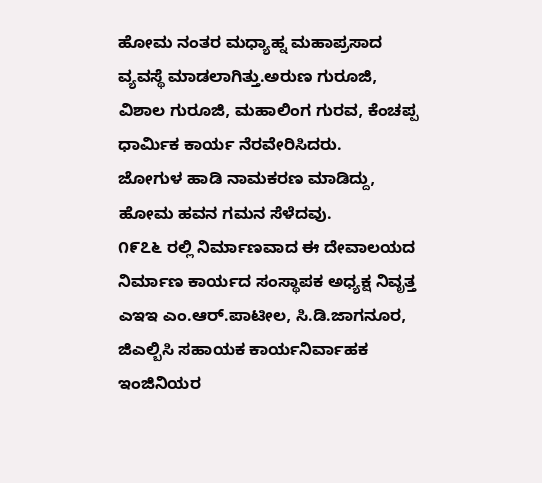ಹೋಮ ನಂತರ ಮಧ್ಯಾಹ್ನ ಮಹಾಪ್ರಸಾದ ವ್ಯವಸ್ಥೆ ಮಾಡಲಾಗಿತ್ತು.ಅರುಣ ಗುರೂಜಿ, ವಿಶಾಲ ಗುರೂಜಿ, ಮಹಾಲಿಂಗ ಗುರವ, ಕೆಂಚಪ್ಪ ಧಾರ್ಮಿಕ ಕಾರ್ಯ ನೆರವೇರಿಸಿದರು.
ಜೋಗುಳ ಹಾಡಿ ನಾಮಕರಣ ಮಾಡಿದ್ದು, ಹೋಮ ಹವನ ಗಮನ ಸೆಳೆದವು.
೧೯೭೬ ರಲ್ಲಿ ನಿರ್ಮಾಣವಾದ ಈ ದೇವಾಲಯದ ನಿರ್ಮಾಣ ಕಾರ್ಯದ ಸಂಸ್ಥಾಪಕ ಅಧ್ಯಕ್ಷ ನಿವೃತ್ತ ಎಇಇ ಎಂ.ಆರ್.ಪಾಟೀಲ, ಸಿ.ಡಿ.ಜಾಗನೂರ,
ಜಿಎಲ್ಬಿಸಿ ಸಹಾಯಕ ಕಾರ್ಯನಿರ್ವಾಹಕ ಇಂಜಿನಿಯರ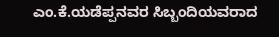ಎಂ.ಕೆ.ಯಡೆಪ್ಪನವರ ಸಿಬ್ಬಂದಿಯವರಾದ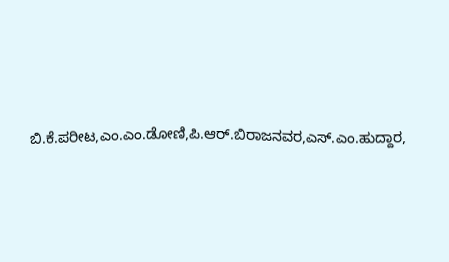ಬಿ.ಕೆ.ಪರೀಟ,ಎಂ.ಎಂ.ಡೋಣಿ,ಪಿ.ಆರ್.ಬಿರಾಜನವರ,ಎಸ್.ಎಂ.ಹುದ್ದಾರ,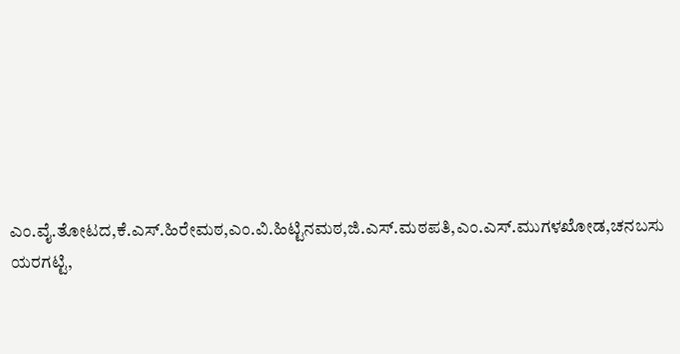ಎಂ.ವೈ.ತೋಟದ,ಕೆ.ಎಸ್.ಹಿರೇಮಠ,ಎಂ.ವಿ.ಹಿಟ್ಟಿನಮಠ,ಜಿ.ಎಸ್.ಮಠಪತಿ,ಎಂ.ಎಸ್.ಮುಗಳಖೋಡ,ಚನಬಸು ಯರಗಟ್ಟಿ,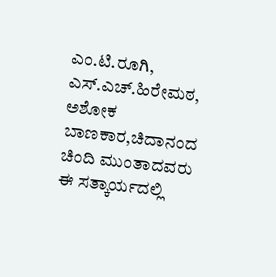ಎಂ.ಟಿ.ರೂಗಿ, ಎಸ್.ಎಚ್.ಹಿರೇಮಠ, ಅಶೋಕ ಬಾಣಕಾರ,ಚಿದಾನಂದ ಚಿಂದಿ ಮುಂತಾದವರು ಈ ಸತ್ಕಾರ್ಯದಲ್ಲಿ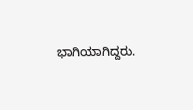ಭಾಗಿಯಾಗಿದ್ದರು.